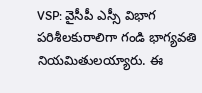VSP: వైసీపీ ఎస్సీ విభాగ పరిశీలకురాలిగా గండి భాగ్యవతి నియమితులయ్యారు. ఈ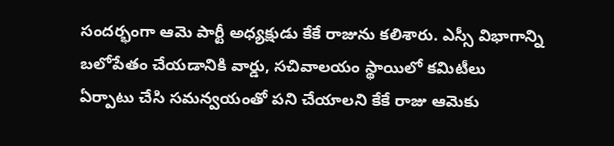సందర్భంగా ఆమె పార్టీ అధ్యక్షుడు కేకే రాజును కలిశారు. ఎస్సీ విభాగాన్ని బలోపేతం చేయడానికి వార్డు, సచివాలయం స్థాయిలో కమిటీలు ఏర్పాటు చేసి సమన్వయంతో పని చేయాలని కేకే రాజు ఆమెకు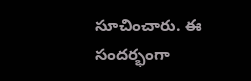సూచించారు. ఈ సందర్భంగా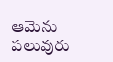ఆమెను పలువురు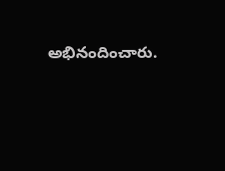అభినందించారు.